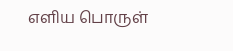எளிய பொருள்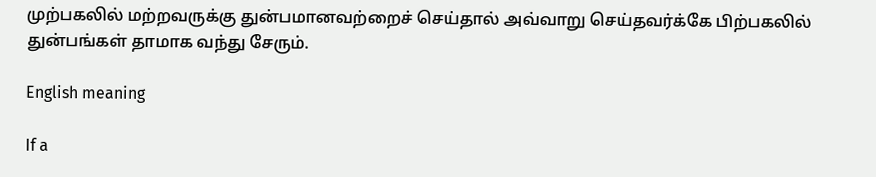முற்பகலில் மற்றவருக்கு துன்பமானவற்றைச் செய்தால் அவ்வாறு செய்தவர்க்கே பிற்பகலில் துன்பங்கள் தாமாக வந்து சேரும்.

English meaning

If a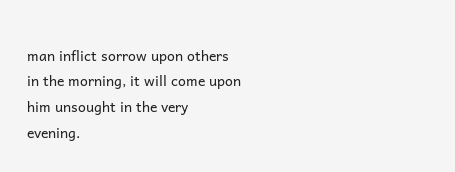man inflict sorrow upon others in the morning, it will come upon him unsought in the very evening.